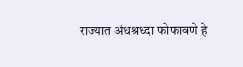राज्यात अंधश्रध्दा फोफावणे हे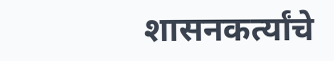शासनकर्त्यांचे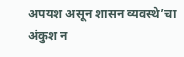अपयश असून शासन व्यवस्थे’चा अंकुश न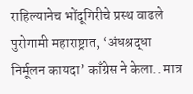राहिल्यानेच भोंदूगिरीचे प्रस्थ वाढले पुरोगामी महाराष्ट्रात, ‘अंधश्रद्धा निर्मूलन कायदा’ काँग्रेस ने केला.. मात्र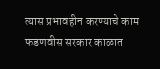त्यास प्रभावहीन करण्याचे काम फडणवीस सरकार काळात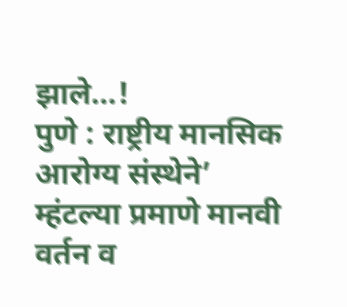झाले…!
पुणे : राष्ट्रीय मानसिक आरोग्य संस्थेने’ म्हंटल्या प्रमाणे मानवी वर्तन व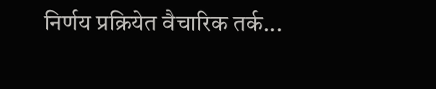निर्णय प्रक्रियेत वैचारिक तर्क...